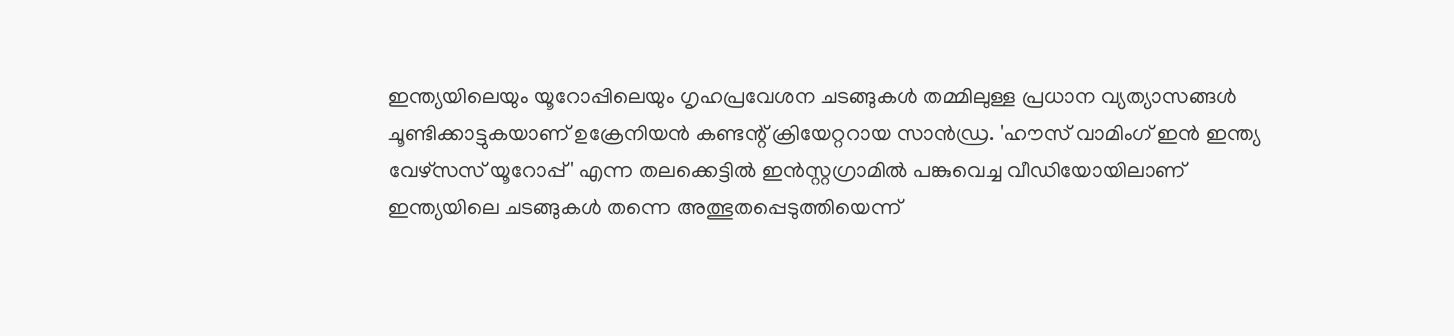ഇന്ത്യയിലെയും യൂറോപ്പിലെയും ഗൃഹപ്രവേശന ചടങ്ങുകൾ തമ്മിലുള്ള പ്രധാന വ്യത്യാസങ്ങൾ ചൂണ്ടിക്കാട്ടുകയാണ് ഉക്രേനിയൻ കണ്ടന്റ് ക്രിയേറ്ററായ സാൻഡ്ര. 'ഹൗസ് വാമിംഗ് ഇൻ ഇന്ത്യ വേഴ്സസ് യൂറോപ്പ്' എന്ന തലക്കെട്ടിൽ ഇൻസ്റ്റഗ്രാമിൽ പങ്കുവെച്ച വീഡിയോയിലാണ് ഇന്ത്യയിലെ ചടങ്ങുകൾ തന്നെ അത്ഭുതപ്പെടുത്തിയെന്ന്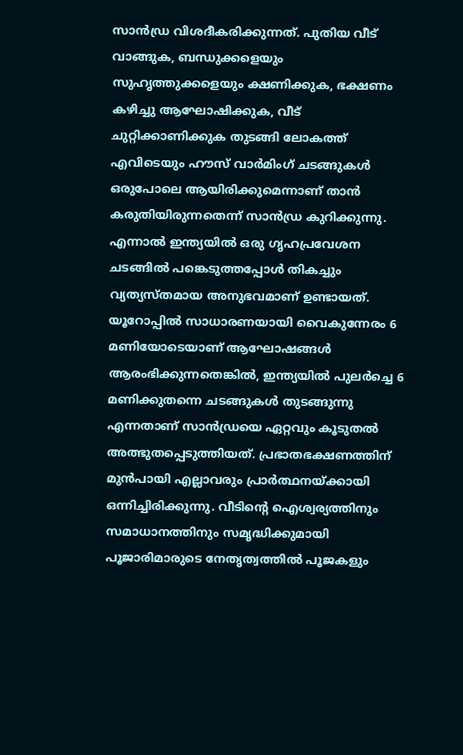സാൻഡ്ര വിശദീകരിക്കുന്നത്. പുതിയ വീട് വാങ്ങുക, ബന്ധുക്കളെയും സുഹൃത്തുക്കളെയും ക്ഷണിക്കുക, ഭക്ഷണം കഴിച്ചു ആഘോഷിക്കുക, വീട് ചുറ്റിക്കാണിക്കുക തുടങ്ങി ലോകത്ത് എവിടെയും ഹൗസ് വാർമിംഗ് ചടങ്ങുകൾ ഒരുപോലെ ആയിരിക്കുമെന്നാണ് താൻ കരുതിയിരുന്നതെന്ന് സാൻഡ്ര കുറിക്കുന്നു. എന്നാൽ ഇന്ത്യയിൽ ഒരു ഗൃഹപ്രവേശന ചടങ്ങിൽ പങ്കെടുത്തപ്പോൾ തികച്ചും വ്യത്യസ്തമായ അനുഭവമാണ് ഉണ്ടായത്.
യൂറോപ്പിൽ സാധാരണയായി വൈകുന്നേരം 6 മണിയോടെയാണ് ആഘോഷങ്ങൾ ആരംഭിക്കുന്നതെങ്കിൽ, ഇന്ത്യയിൽ പുലർച്ചെ 6 മണിക്കുതന്നെ ചടങ്ങുകൾ തുടങ്ങുന്നു എന്നതാണ് സാൻഡ്രയെ ഏറ്റവും കൂടുതൽ അത്ഭുതപ്പെടുത്തിയത്. പ്രഭാതഭക്ഷണത്തിന് മുൻപായി എല്ലാവരും പ്രാർത്ഥനയ്ക്കായി ഒന്നിച്ചിരിക്കുന്നു. വീടിന്റെ ഐശ്വര്യത്തിനും സമാധാനത്തിനും സമൃദ്ധിക്കുമായി പൂജാരിമാരുടെ നേതൃത്വത്തിൽ പൂജകളും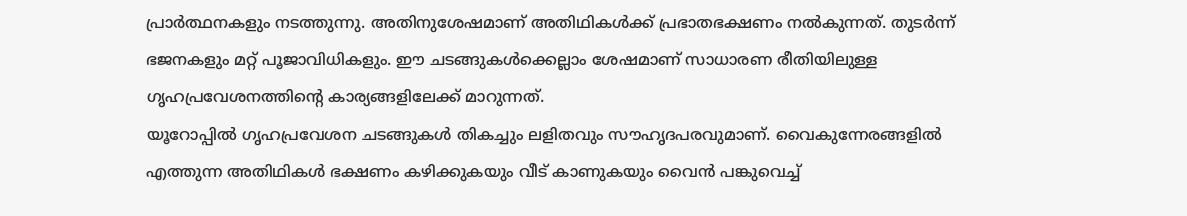പ്രാർത്ഥനകളും നടത്തുന്നു. അതിനുശേഷമാണ് അതിഥികൾക്ക് പ്രഭാതഭക്ഷണം നൽകുന്നത്. തുടർന്ന് ഭജനകളും മറ്റ് പൂജാവിധികളും. ഈ ചടങ്ങുകൾക്കെല്ലാം ശേഷമാണ് സാധാരണ രീതിയിലുള്ള ഗൃഹപ്രവേശനത്തിന്റെ കാര്യങ്ങളിലേക്ക് മാറുന്നത്.
യൂറോപ്പിൽ ഗൃഹപ്രവേശന ചടങ്ങുകൾ തികച്ചും ലളിതവും സൗഹൃദപരവുമാണ്. വൈകുന്നേരങ്ങളിൽ എത്തുന്ന അതിഥികൾ ഭക്ഷണം കഴിക്കുകയും വീട് കാണുകയും വൈൻ പങ്കുവെച്ച്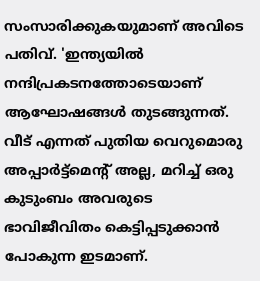സംസാരിക്കുകയുമാണ് അവിടെ പതിവ്. 'ഇന്ത്യയിൽ നന്ദിപ്രകടനത്തോടെയാണ് ആഘോഷങ്ങൾ തുടങ്ങുന്നത്. വീട് എന്നത് പുതിയ വെറുമൊരു അപ്പാർട്ട്മെന്റ് അല്ല, മറിച്ച് ഒരു കുടുംബം അവരുടെ ഭാവിജീവിതം കെട്ടിപ്പടുക്കാൻ പോകുന്ന ഇടമാണ്.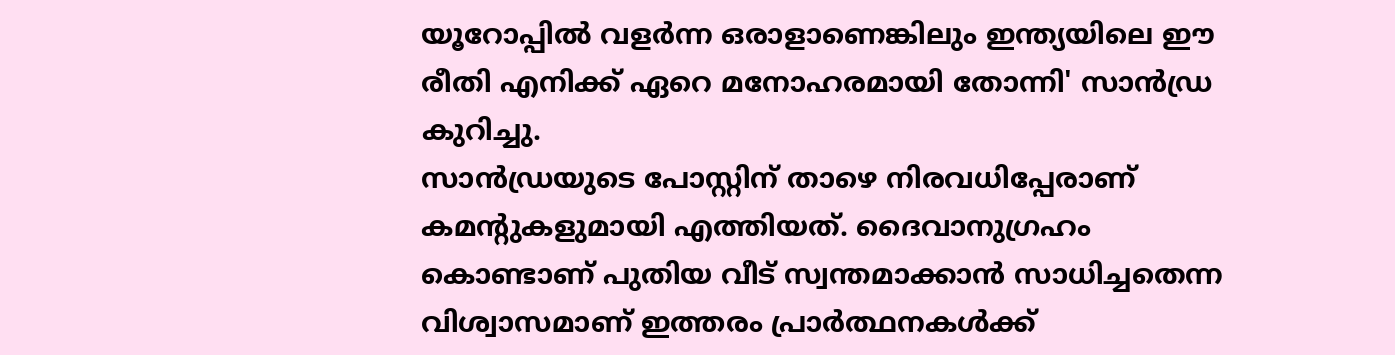യൂറോപ്പിൽ വളർന്ന ഒരാളാണെങ്കിലും ഇന്ത്യയിലെ ഈ രീതി എനിക്ക് ഏറെ മനോഹരമായി തോന്നി' സാൻഡ്ര കുറിച്ചു.
സാൻഡ്രയുടെ പോസ്റ്റിന് താഴെ നിരവധിപ്പേരാണ് കമന്റുകളുമായി എത്തിയത്. ദൈവാനുഗ്രഹം കൊണ്ടാണ് പുതിയ വീട് സ്വന്തമാക്കാൻ സാധിച്ചതെന്ന വിശ്വാസമാണ് ഇത്തരം പ്രാർത്ഥനകൾക്ക്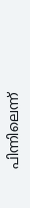പിന്നിലെന്ന്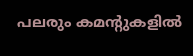പലരും കമന്റുകളിൽ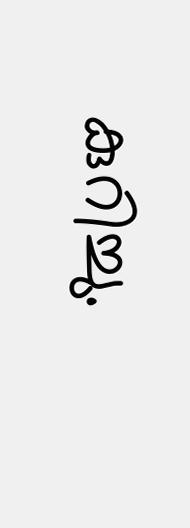കുറിച്ചു.